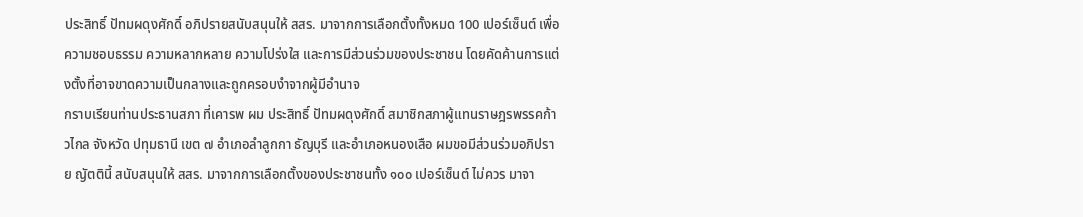ประสิทธิ์ ปัทมผดุงศักดิ์ อภิปรายสนับสนุนให้ สสร. มาจากการเลือกตั้งทั้งหมด 100 เปอร์เซ็นต์ เพื่อความชอบธรรม ความหลากหลาย ความโปร่งใส และการมีส่วนร่วมของประชาชน โดยคัดค้านการแต่งตั้งที่อาจขาดความเป็นกลางและถูกครอบงำจากผู้มีอำนาจ
กราบเรียนท่านประธานสภา ที่เคารพ ผม ประสิทธิ์ ปัทมผดุงศักดิ์ สมาชิกสภาผู้แทนราษฎรพรรคก้าวไกล จังหวัด ปทุมธานี เขต ๗ อำเภอลำลูกกา ธัญบุรี และอำเภอหนองเสือ ผมขอมีส่วนร่วมอภิปราย ญัตตินี้ สนับสนุนให้ สสร. มาจากการเลือกตั้งของประชาชนทั้ง ๑๐๐ เปอร์เซ็นต์ ไม่ควร มาจา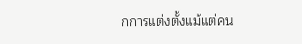กการแต่งตั้งแม้แต่คน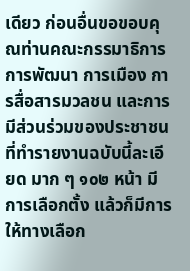เดียว ก่อนอื่นขอขอบคุณท่านคณะกรรมาธิการการพัฒนา การเมือง การสื่อสารมวลชน และการมีส่วนร่วมของประชาชนที่ทำรายงานฉบับนี้ละเอียด มาก ๆ ๑๐๒ หน้า มีการเลือกตั้ง แล้วก็มีการให้ทางเลือก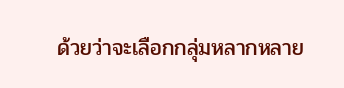ด้วยว่าจะเลือกกลุ่มหลากหลาย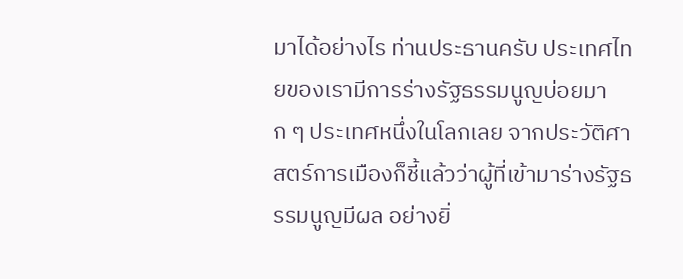มาได้อย่างไร ท่านประธานครับ ประเทศไทยของเรามีการร่างรัฐธรรมนูญบ่อยมาก ๆ ประเทศหนึ่งในโลกเลย จากประวัติศาสตร์การเมืองก็ชี้แล้วว่าผู้ที่เข้ามาร่างรัฐธรรมนูญมีผล อย่างยิ่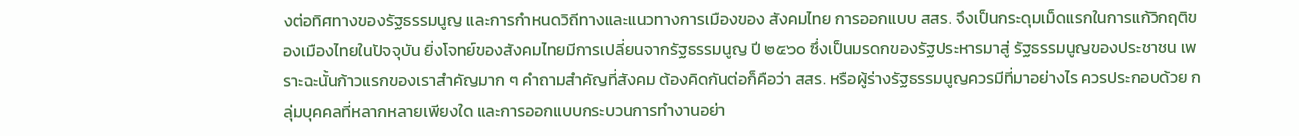งต่อทิศทางของรัฐธรรมนูญ และการกำหนดวิถีทางและแนวทางการเมืองของ สังคมไทย การออกแบบ สสร. จึงเป็นกระดุมเม็ดแรกในการแก้วิกฤติของเมืองไทยในปัจจุบัน ยิ่งโจทย์ของสังคมไทยมีการเปลี่ยนจากรัฐธรรมนูญ ปี ๒๕๖๐ ซึ่งเป็นมรดกของรัฐประหารมาสู่ รัฐธรรมนูญของประชาชน เพราะฉะนั้นก้าวแรกของเราสำคัญมาก ๆ คำถามสำคัญที่สังคม ต้องคิดกันต่อก็คือว่า สสร. หรือผู้ร่างรัฐธรรมนูญควรมีที่มาอย่างไร ควรประกอบด้วย กลุ่มบุคคลที่หลากหลายเพียงใด และการออกแบบกระบวนการทำงานอย่า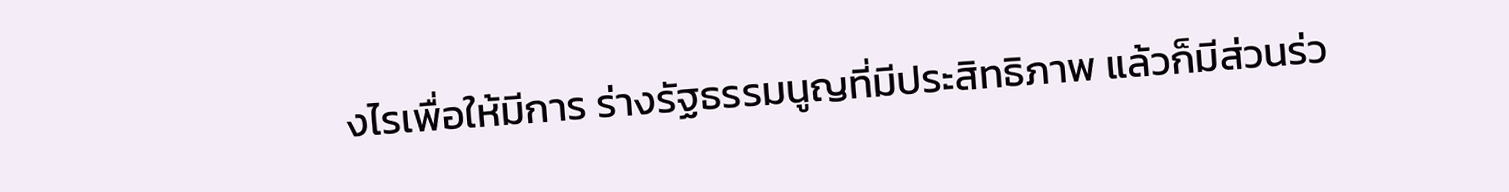งไรเพื่อให้มีการ ร่างรัฐธรรมนูญที่มีประสิทธิภาพ แล้วก็มีส่วนร่ว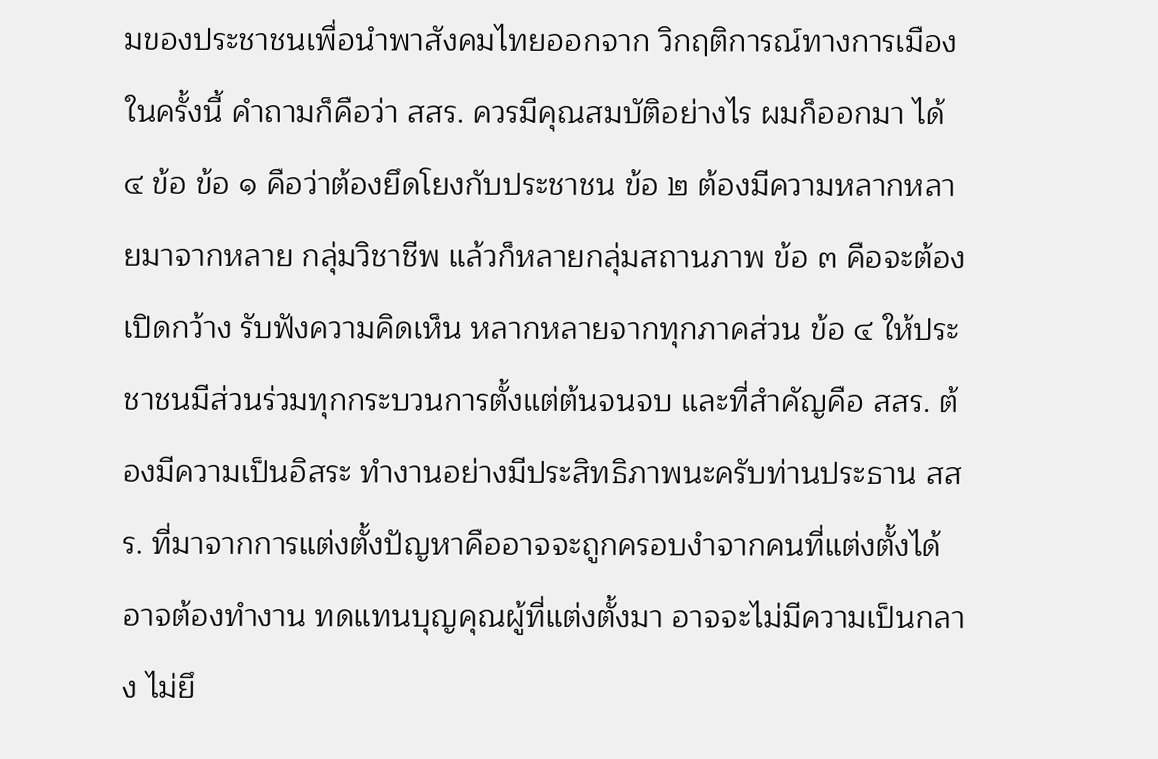มของประชาชนเพื่อนำพาสังคมไทยออกจาก วิกฤติการณ์ทางการเมืองในครั้งนี้ คำถามก็คือว่า สสร. ควรมีคุณสมบัติอย่างไร ผมก็ออกมา ได้ ๔ ข้อ ข้อ ๑ คือว่าต้องยึดโยงกับประชาชน ข้อ ๒ ต้องมีความหลากหลายมาจากหลาย กลุ่มวิชาชีพ แล้วก็หลายกลุ่มสถานภาพ ข้อ ๓ คือจะต้องเปิดกว้าง รับฟังความคิดเห็น หลากหลายจากทุกภาคส่วน ข้อ ๔ ให้ประชาชนมีส่วนร่วมทุกกระบวนการตั้งแต่ต้นจนจบ และที่สำคัญคือ สสร. ต้องมีความเป็นอิสระ ทำงานอย่างมีประสิทธิภาพนะครับท่านประธาน สสร. ที่มาจากการแต่งตั้งปัญหาคืออาจจะถูกครอบงำจากคนที่แต่งตั้งได้ อาจต้องทำงาน ทดแทนบุญคุณผู้ที่แต่งตั้งมา อาจจะไม่มีความเป็นกลาง ไม่ยึ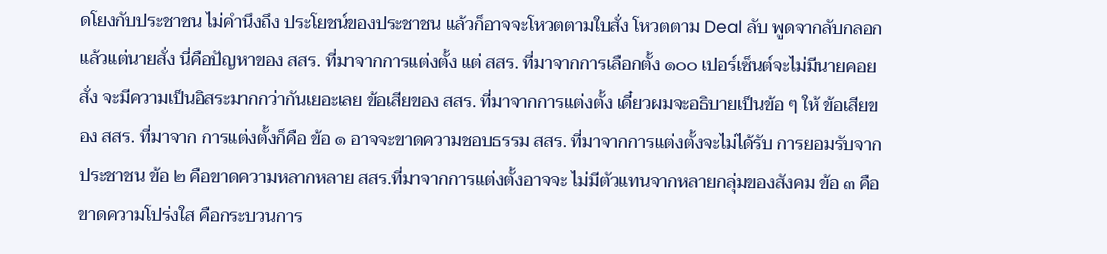ดโยงกับประชาชน ไม่คำนึงถึง ประโยชน์ของประชาชน แล้วก็อาจจะโหวตตามใบสั่ง โหวตตาม Deal ลับ พูดจากลับกลอก แล้วแต่นายสั่ง นี่คือปัญหาของ สสร. ที่มาจากการแต่งตั้ง แต่ สสร. ที่มาจากการเลือกตั้ง ๑๐๐ เปอร์เซ็นต์จะไม่มีนายคอยสั่ง จะมีความเป็นอิสระมากกว่ากันเยอะเลย ข้อเสียของ สสร. ที่มาจากการแต่งตั้ง เดี๋ยวผมจะอธิบายเป็นข้อ ๆ ให้ ข้อเสียของ สสร. ที่มาจาก การแต่งตั้งก็คือ ข้อ ๑ อาจจะขาดความชอบธรรม สสร. ที่มาจากการแต่งตั้งจะไม่ได้รับ การยอมรับจากประชาชน ข้อ ๒ คือขาดความหลากหลาย สสร.ที่มาจากการแต่งตั้งอาจจะ ไม่มีตัวแทนจากหลายกลุ่มของสังคม ข้อ ๓ คือขาดความโปร่งใส คือกระบวนการ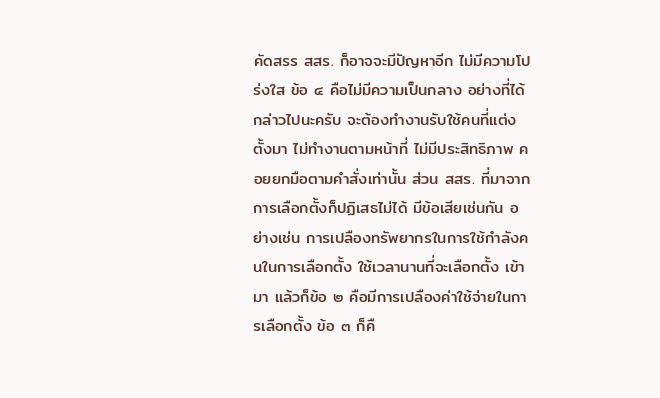คัดสรร สสร. ก็อาจจะมีปัญหาอีก ไม่มีความโปร่งใส ข้อ ๔ คือไม่มีความเป็นกลาง อย่างที่ได้ กล่าวไปนะครับ จะต้องทำงานรับใช้คนที่แต่งตั้งมา ไม่ทำงานตามหน้าที่ ไม่มีประสิทธิภาพ คอยยกมือตามคำสั่งเท่านั้น ส่วน สสร. ที่มาจากการเลือกตั้งก็ปฏิเสธไม่ได้ มีข้อเสียเช่นกัน อย่างเช่น การเปลืองทรัพยากรในการใช้กำลังคนในการเลือกตั้ง ใช้เวลานานที่จะเลือกตั้ง เข้ามา แล้วก็ข้อ ๒ คือมีการเปลืองค่าใช้จ่ายในการเลือกตั้ง ข้อ ๓ ก็คื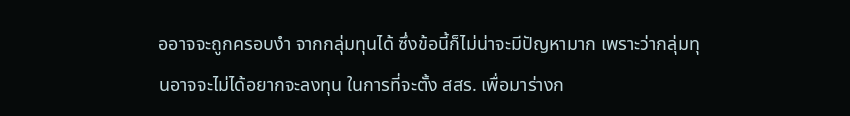ออาจจะถูกครอบงำ จากกลุ่มทุนได้ ซึ่งข้อนี้ก็ไม่น่าจะมีปัญหามาก เพราะว่ากลุ่มทุนอาจจะไม่ได้อยากจะลงทุน ในการที่จะตั้ง สสร. เพื่อมาร่างก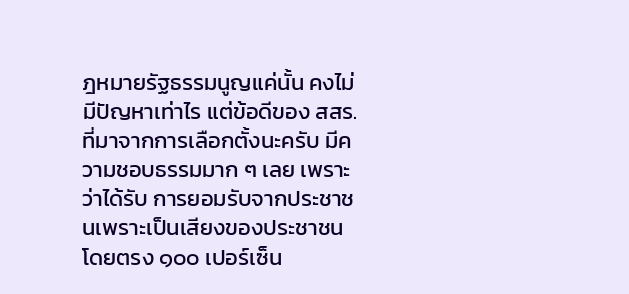ฎหมายรัฐธรรมนูญแค่นั้น คงไม่มีปัญหาเท่าไร แต่ข้อดีของ สสร. ที่มาจากการเลือกตั้งนะครับ มีความชอบธรรมมาก ๆ เลย เพราะว่าได้รับ การยอมรับจากประชาชนเพราะเป็นเสียงของประชาชนโดยตรง ๑๐๐ เปอร์เซ็น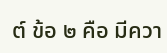ต์ ข้อ ๒ คือ มีควา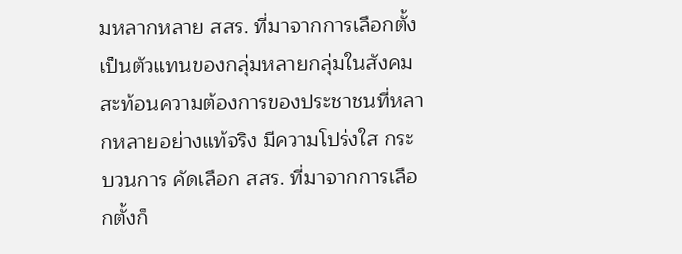มหลากหลาย สสร. ที่มาจากการเลือกตั้งเป็นตัวแทนของกลุ่มหลายกลุ่มในสังคม สะท้อนความต้องการของประชาชนที่หลากหลายอย่างแท้จริง มีความโปร่งใส กระบวนการ คัดเลือก สสร. ที่มาจากการเลือกตั้งก็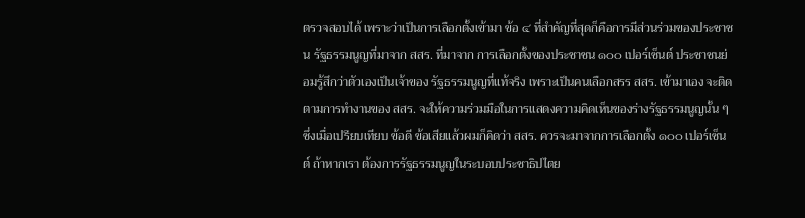ตรวจสอบได้ เพราะว่าเป็นการเลือกตั้งเข้ามา ข้อ ๔ ที่สำคัญที่สุดก็คือการมีส่วนร่วมของประชาชน รัฐธรรมนูญที่มาจาก สสร. ที่มาจาก การเลือกตั้งของประชาชน ๑๐๐ เปอร์เซ็นต์ ประชาชนย่อมรู้สึกว่าตัวเองเป็นเจ้าของ รัฐธรรมนูญที่แท้จริง เพราะเป็นคนเลือกสรร สสร. เข้ามาเอง จะติดตามการทำงานของ สสร. จะให้ความร่วมมือในการแสดงความคิดเห็นของร่างรัฐธรรมนูญนั้น ๆ ซึ่งเมื่อเปรียบเทียบ ข้อดี ข้อเสียแล้วผมก็คิดว่า สสร. ควรจะมาจากการเลือกตั้ง ๑๐๐ เปอร์เซ็นต์ ถ้าหากเรา ต้องการรัฐธรรมนูญในระบอบประชาธิปไตย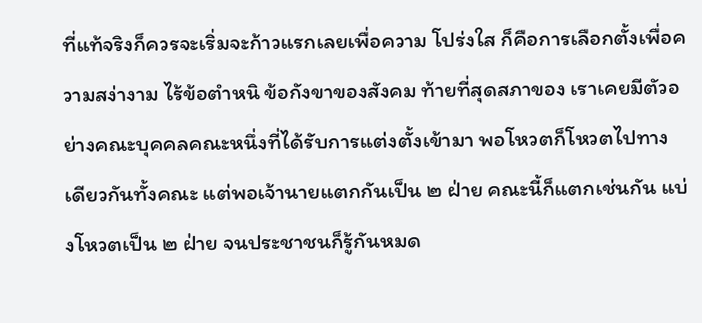ที่แท้จริงก็ควรจะเริ่มจะก้าวแรกเลยเพื่อความ โปร่งใส ก็คือการเลือกตั้งเพื่อความสง่างาม ไร้ข้อตำหนิ ข้อกังขาของสังคม ท้ายที่สุดสภาของ เราเคยมีตัวอย่างคณะบุคคลคณะหนึ่งที่ได้รับการแต่งตั้งเข้ามา พอโหวตก็โหวตไปทาง เดียวกันทั้งคณะ แต่พอเจ้านายแตกกันเป็น ๒ ฝ่าย คณะนี้ก็แตกเช่นกัน แบ่งโหวตเป็น ๒ ฝ่าย จนประชาชนก็รู้กันหมด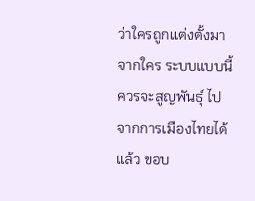ว่าใครถูกแต่งตั้งมาจากใคร ระบบแบบนี้ควรจะสูญพันธุ์ ไปจากการเมืองไทยได้แล้ว ขอบ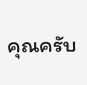คุณครับ